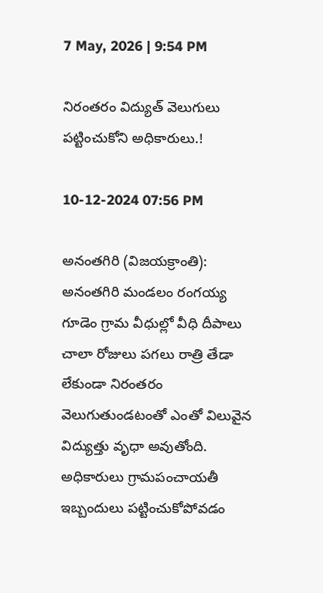7 May, 2026 | 9:54 PM

నిరంతరం విద్యుత్ వెలుగులు పట్టించుకోని అధికారులు.!

10-12-2024 07:56 PM

అనంతగిరి (విజయక్రాంతి): అనంతగిరి మండలం రంగయ్య గూడెం గ్రామ వీధుల్లో వీధి దీపాలు చాలా రోజులు పగలు రాత్రి తేడా లేకుండా నిరంతరం వెలుగుతుండటంతో ఎంతో విలువైన విద్యుత్తు వృధా అవుతోంది. అధికారులు గ్రామపంచాయతీ ఇబ్బందులు పట్టించుకోపోవడం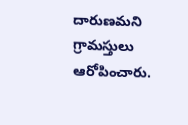దారుణమని గ్రామస్తులు ఆరోపించారు.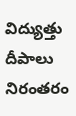విద్యుత్తు దీపాలు నిరంతరం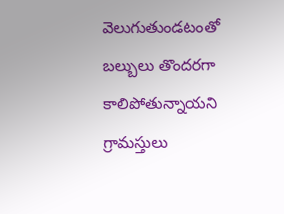వెలుగుతుండటంతో బల్బులు తొందరగా కాలిపోతున్నాయని గ్రామస్తులు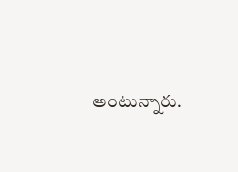అంటున్నారు.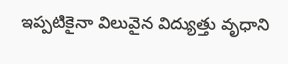ఇప్పటికైనా విలువైన విద్యుత్తు వృధాని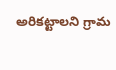అరికట్టాలని గ్రామ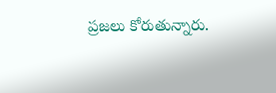ప్రజలు కోరుతున్నారు.